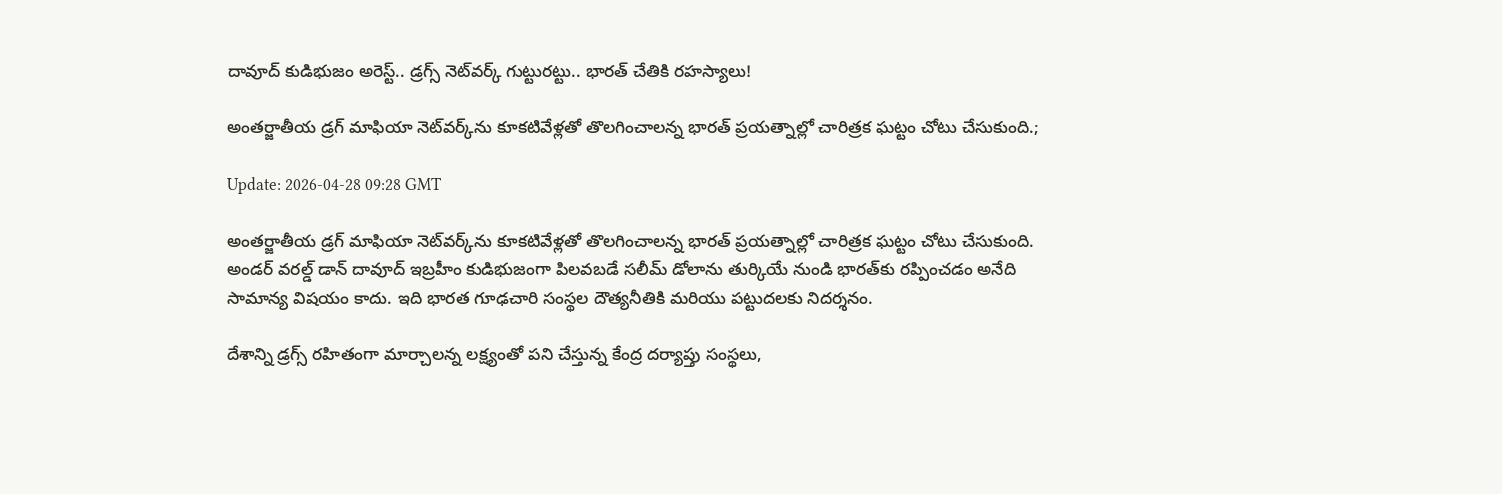దావూద్ కుడిభుజం అరెస్ట్.. డ్రగ్స్ నెట్‌వర్క్ గుట్టురట్టు.. భారత్ చేతికి రహస్యాలు!

అంతర్జాతీయ డ్రగ్ మాఫియా నెట్‌వర్క్‌ను కూకటివేళ్లతో తొలగించాలన్న భారత్ ప్రయత్నాల్లో చారిత్రక ఘట్టం చోటు చేసుకుంది.;

Update: 2026-04-28 09:28 GMT

అంతర్జాతీయ డ్రగ్ మాఫియా నెట్‌వర్క్‌ను కూకటివేళ్లతో తొలగించాలన్న భారత్ ప్రయత్నాల్లో చారిత్రక ఘట్టం చోటు చేసుకుంది. అండర్ వరల్డ్ డాన్ దావూద్ ఇబ్రహీం కుడిభుజంగా పిలవబడే సలీమ్ డోలాను తుర్కియే నుండి భారత్‌కు రప్పించడం అనేది సామాన్య విషయం కాదు. ఇది భారత గూఢచారి సంస్థల దౌత్యనీతికి మరియు పట్టుదలకు నిదర్శనం.

దేశాన్ని డ్రగ్స్ రహితంగా మార్చాలన్న లక్ష్యంతో పని చేస్తున్న కేంద్ర దర్యాప్తు సంస్థలు,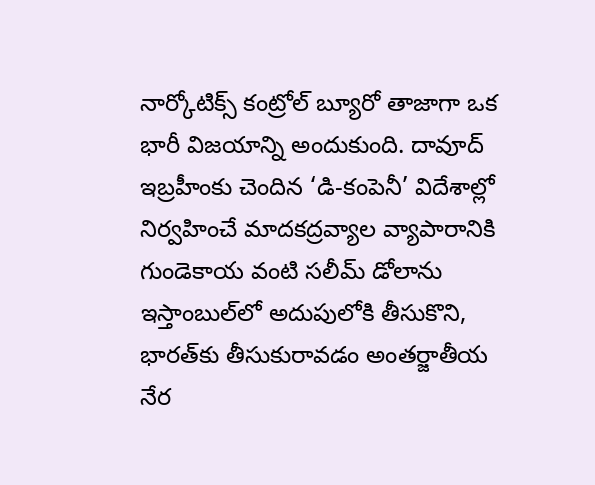నార్కోటిక్స్ కంట్రోల్ బ్యూరో తాజాగా ఒక భారీ విజయాన్ని అందుకుంది. దావూద్ ఇబ్రహీంకు చెందిన ‘డి-కంపెనీ’ విదేశాల్లో నిర్వహించే మాదకద్రవ్యాల వ్యాపారానికి గుండెకాయ వంటి సలీమ్ డోలాను ఇస్తాంబుల్‌లో అదుపులోకి తీసుకొని, భారత్‌కు తీసుకురావడం అంతర్జాతీయ నేర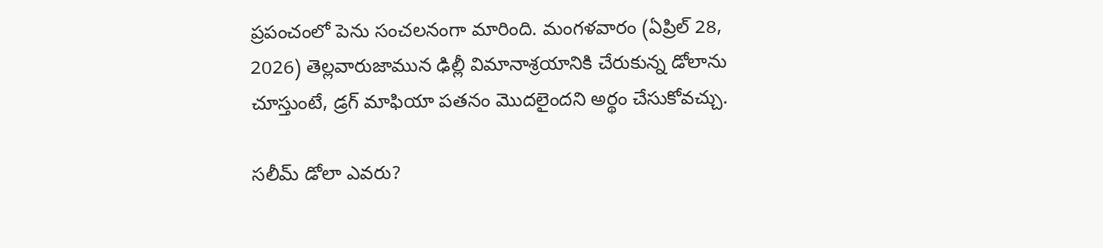ప్రపంచంలో పెను సంచలనంగా మారింది. మంగళవారం (ఏప్రిల్ 28, 2026) తెల్లవారుజామున ఢిల్లీ విమానాశ్రయానికి చేరుకున్న డోలాను చూస్తుంటే, డ్రగ్ మాఫియా పతనం మొదలైందని అర్థం చేసుకోవచ్చు.

సలీమ్ డోలా ఎవరు?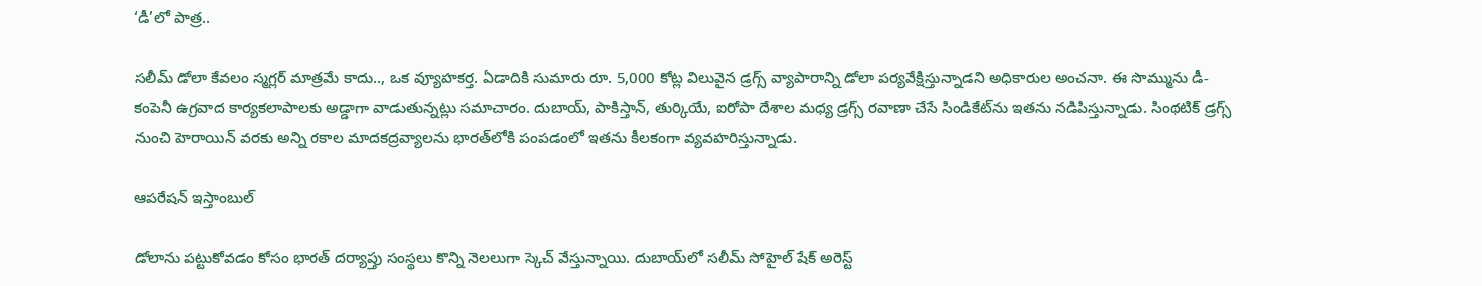‘డీ’లో పాత్ర..

సలీమ్ డోలా కేవలం స్మగ్లర్ మాత్రమే కాదు.., ఒక వ్యూహకర్త. ఏడాదికి సుమారు రూ. 5,000 కోట్ల విలువైన డ్రగ్స్ వ్యాపారాన్ని డోలా పర్యవేక్షిస్తున్నాడని అధికారుల అంచనా. ఈ సొమ్మును డీ-కంపెనీ ఉగ్రవాద కార్యకలాపాలకు అడ్డాగా వాడుతున్నట్లు సమాచారం. దుబాయ్, పాకిస్తాన్, తుర్కియే, ఐరోపా దేశాల మధ్య డ్రగ్స్ రవాణా చేసే సిండికేట్‌ను ఇతను నడిపిస్తున్నాడు. సింథటిక్ డ్రగ్స్ నుంచి హెరాయిన్ వరకు అన్ని రకాల మాదకద్రవ్యాలను భారత్‌లోకి పంపడంలో ఇతను కీలకంగా వ్యవహరిస్తున్నాడు.

ఆపరేషన్ ఇస్తాంబుల్

డోలాను పట్టుకోవడం కోసం భారత్ దర్యాప్తు సంస్థలు కొన్ని నెలలుగా స్కెచ్ వేస్తున్నాయి. దుబాయ్‌లో సలీమ్ సోహైల్ షేక్ అరెస్ట్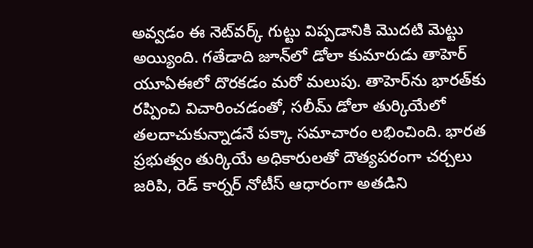అవ్వడం ఈ నెట్‌వర్క్ గుట్టు విప్పడానికి మొదటి మెట్టు అయ్యింది. గతేడాది జూన్‌లో డోలా కుమారుడు తాహెర్ యూఏఈలో దొరకడం మరో మలుపు. తాహెర్‌ను భారత్‌కు రప్పించి విచారించడంతో, సలీమ్ డోలా తుర్కియేలో తలదాచుకున్నాడనే పక్కా సమాచారం లభించింది. భారత ప్రభుత్వం తుర్కియే అధికారులతో దౌత్యపరంగా చర్చలు జరిపి, రెడ్ కార్నర్ నోటీస్ ఆధారంగా అతడిని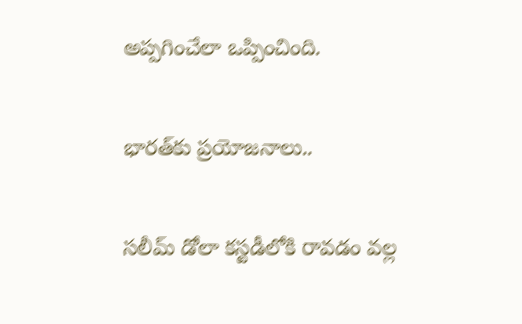అప్పగించేలా ఒప్పించింది.

భారత్‌కు ప్రయోజనాలు..

సలీమ్ డోలా కస్టడీలోకి రావడం వల్ల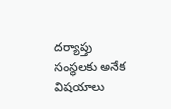దర్యాప్తు సంస్థలకు అనేక విషయాలు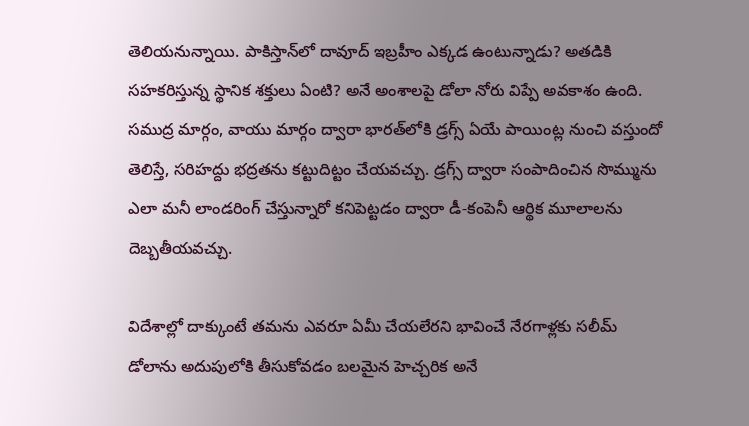తెలియనున్నాయి. పాకిస్తాన్‌లో దావూద్ ఇబ్రహీం ఎక్కడ ఉంటున్నాడు? అతడికి సహకరిస్తున్న స్థానిక శక్తులు ఏంటి? అనే అంశాలపై డోలా నోరు విప్పే అవకాశం ఉంది. సముద్ర మార్గం, వాయు మార్గం ద్వారా భారత్‌లోకి డ్రగ్స్ ఏయే పాయింట్ల నుంచి వస్తుందో తెలిస్తే, సరిహద్దు భద్రతను కట్టుదిట్టం చేయవచ్చు. డ్రగ్స్ ద్వారా సంపాదించిన సొమ్మును ఎలా మనీ లాండరింగ్ చేస్తున్నారో కనిపెట్టడం ద్వారా డీ-కంపెనీ ఆర్థిక మూలాలను దెబ్బతీయవచ్చు.

విదేశాల్లో దాక్కుంటే తమను ఎవరూ ఏమీ చేయలేరని భావించే నేరగాళ్లకు సలీమ్ డోలాను అదుపులోకి తీసుకోవడం బలమైన హెచ్చరిక అనే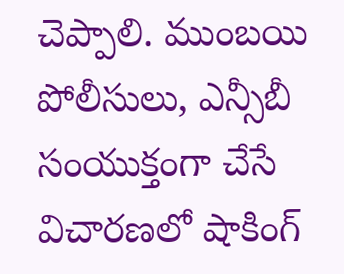చెప్పాలి. ముంబయి పోలీసులు, ఎన్సీబీ సంయుక్తంగా చేసే విచారణలో షాకింగ్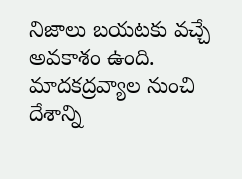నిజాలు బయటకు వచ్చే అవకాశం ఉంది. మాదకద్రవ్యాల నుంచి దేశాన్ని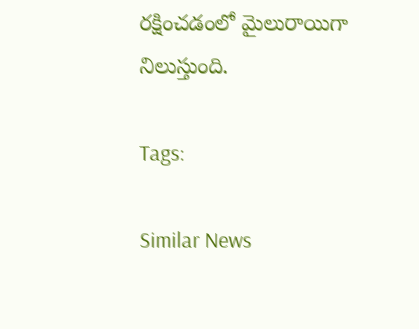రక్షించడంలో మైలురాయిగా నిలుస్తుంది.

Tags:

Similar News